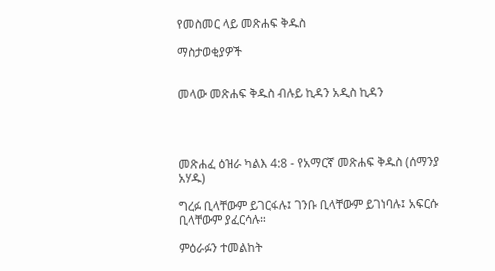የመስመር ላይ መጽሐፍ ቅዱስ

ማስታወቂያዎች


መላው መጽሐፍ ቅዱስ ብሉይ ኪዳን አዲስ ኪዳን




መጽሐፈ ዕዝራ ካልእ 4:8 - የአማርኛ መጽሐፍ ቅዱስ (ሰማንያ አሃዱ)

ግረፉ ቢላቸውም ይገርፋሉ፤ ገንቡ ቢላቸውም ይገነባሉ፤ አፍርሱ ቢላቸውም ያፈርሳሉ።

ምዕራፉን ተመልከት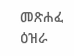መጽሐፈ ዕዝራ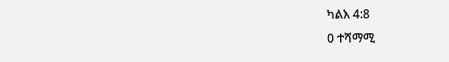ካልእ 4:8
0 ተሻማሚ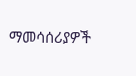ማመሳሰሪያዎች